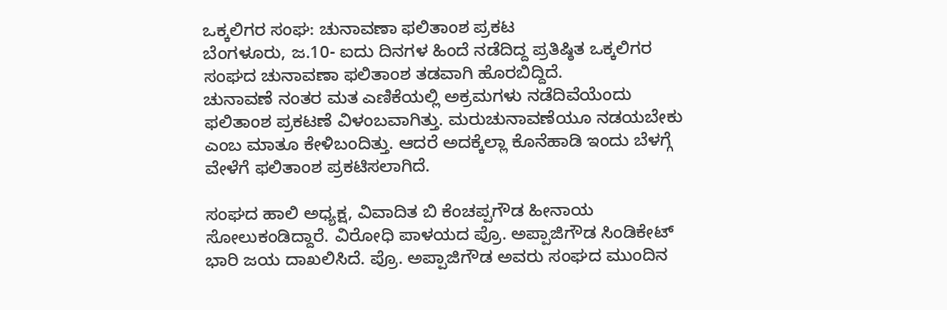ಒಕ್ಕಲಿಗರ ಸಂಘ: ಚುನಾವಣಾ ಫಲಿತಾಂಶ ಪ್ರಕಟ
ಬೆಂಗಳೂರು, ಜ.10- ಐದು ದಿನಗಳ ಹಿಂದೆ ನಡೆದಿದ್ದ ಪ್ರತಿಷ್ಠಿತ ಒಕ್ಕಲಿಗರ ಸಂಘದ ಚುನಾವಣಾ ಫಲಿತಾಂಶ ತಡವಾಗಿ ಹೊರಬಿದ್ದಿದೆ.
ಚುನಾವಣೆ ನಂತರ ಮತ ಎಣಿಕೆಯಲ್ಲಿ ಅಕ್ರಮಗಳು ನಡೆದಿವೆಯೆಂದು ಫಲಿತಾಂಶ ಪ್ರಕಟಣೆ ವಿಳಂಬವಾಗಿತ್ತು. ಮರುಚುನಾವಣೆಯೂ ನಡಯಬೇಕು ಎಂಬ ಮಾತೂ ಕೇಳಿಬಂದಿತ್ತು. ಆದರೆ ಅದಕ್ಕೆಲ್ಲಾ ಕೊನೆಹಾಡಿ ಇಂದು ಬೆಳಗ್ಗೆ ವೇಳೆಗೆ ಫಲಿತಾಂಶ ಪ್ರಕಟಿಸಲಾಗಿದೆ.

ಸಂಘದ ಹಾಲಿ ಅಧ್ಯಕ್ಷ, ವಿವಾದಿತ ಬಿ ಕೆಂಚಪ್ಪಗೌಡ ಹೀನಾಯ ಸೋಲುಕಂಡಿದ್ದಾರೆ. ವಿರೋಧಿ ಪಾಳಯದ ಪ್ರೊ. ಅಪ್ಪಾಜಿಗೌಡ ಸಿಂಡಿಕೇಟ್ ಭಾರಿ ಜಯ ದಾಖಲಿಸಿದೆ. ಪ್ರೊ. ಅಪ್ಪಾಜಿಗೌಡ ಅವರು ಸಂಘದ ಮುಂದಿನ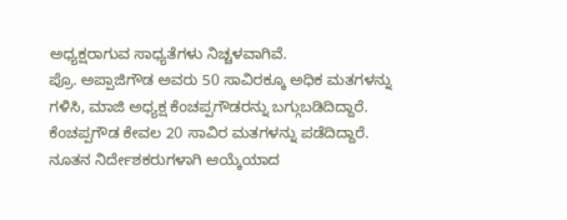ಅಧ್ಯಕ್ಷರಾಗುವ ಸಾಧ್ಯತೆಗಳು ನಿಚ್ಚಳವಾಗಿವೆ.
ಪ್ರೊ. ಅಪ್ಪಾಜಿಗೌಡ ಅವರು 50 ಸಾವಿರಕ್ಕೂ ಅಧಿಕ ಮತಗಳನ್ನು ಗಳಿಸಿ, ಮಾಜಿ ಅಧ್ಯಕ್ಷ ಕೆಂಚಪ್ಪಗೌಡರನ್ನು ಬಗ್ಗುಬಡಿದಿದ್ದಾರೆ. ಕೆಂಚಪ್ಪಗೌಡ ಕೇವಲ 20 ಸಾವಿರ ಮತಗಳನ್ನು ಪಡೆದಿದ್ದಾರೆ. ನೂತನ ನಿರ್ದೇಶಕರುಗಳಾಗಿ ಆಯ್ಕೆಯಾದ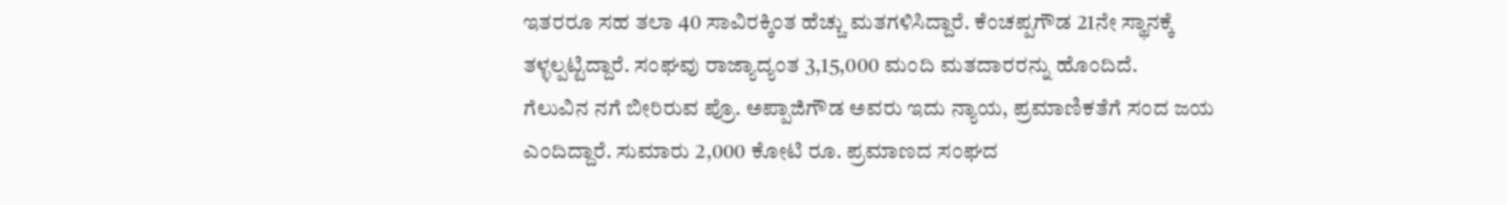ಇತರರೂ ಸಹ ತಲಾ 40 ಸಾವಿರಕ್ಕಿಂತ ಹೆಚ್ಚು ಮತಗಳಿಸಿದ್ದಾರೆ. ಕೆಂಚಪ್ಪಗೌಡ 21ನೇ ಸ್ಥಾನಕ್ಕೆ ತಳ್ಳಲ್ಪಟ್ಟಿದ್ದಾರೆ. ಸಂಘವು ರಾಜ್ಯಾದ್ಯಂತ 3,15,000 ಮಂದಿ ಮತದಾರರನ್ನು ಹೊಂದಿದೆ.
ಗೆಲುವಿನ ನಗೆ ಬೀರಿರುವ ಪ್ರೊ. ಅಪ್ಪಾಜಿಗೌಡ ಅವರು ಇದು ನ್ಯಾಯ, ಪ್ರಮಾಣಿಕತೆಗೆ ಸಂದ ಜಯ ಎಂದಿದ್ದಾರೆ. ಸುಮಾರು 2,000 ಕೋಟಿ ರೂ. ಪ್ರಮಾಣದ ಸಂಘದ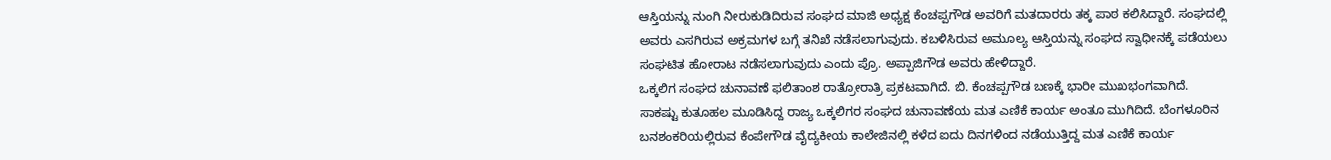ಆಸ್ತಿಯನ್ನು ನುಂಗಿ ನೀರುಕುಡಿದಿರುವ ಸಂಘದ ಮಾಜಿ ಅಧ್ಯಕ್ಷ ಕೆಂಚಪ್ಪಗೌಡ ಅವರಿಗೆ ಮತದಾರರು ತಕ್ಕ ಪಾಠ ಕಲಿಸಿದ್ದಾರೆ. ಸಂಘದಲ್ಲಿ ಅವರು ಎಸಗಿರುವ ಅಕ್ರಮಗಳ ಬಗ್ಗೆ ತನಿಖೆ ನಡೆಸಲಾಗುವುದು. ಕಬಳಿಸಿರುವ ಅಮೂಲ್ಯ ಆಸ್ತಿಯನ್ನು ಸಂಘದ ಸ್ವಾಧೀನಕ್ಕೆ ಪಡೆಯಲು ಸಂಘಟಿತ ಹೋರಾಟ ನಡೆಸಲಾಗುವುದು ಎಂದು ಪ್ರೊ. ಅಪ್ಪಾಜಿಗೌಡ ಅವರು ಹೇಳಿದ್ದಾರೆ.
ಒಕ್ಕಲಿಗ ಸಂಘದ ಚುನಾವಣೆ ಫಲಿತಾಂಶ ರಾತ್ರೋರಾತ್ರಿ ಪ್ರಕಟವಾಗಿದೆ. ಬಿ. ಕೆಂಚಪ್ಪಗೌಡ ಬಣಕ್ಕೆ ಭಾರೀ ಮುಖಭಂಗವಾಗಿದೆ.
ಸಾಕಷ್ಟು ಕುತೂಹಲ ಮೂಡಿಸಿದ್ದ ರಾಜ್ಯ ಒಕ್ಕಲಿಗರ ಸಂಘದ ಚುನಾವಣೆಯ ಮತ ಎಣಿಕೆ ಕಾರ್ಯ ಅಂತೂ ಮುಗಿದಿದೆ. ಬೆಂಗಳೂರಿನ ಬನಶಂಕರಿಯಲ್ಲಿರುವ ಕೆಂಪೇಗೌಡ ವೈದ್ಯಕೀಯ ಕಾಲೇಜಿನಲ್ಲಿ ಕಳೆದ ಐದು ದಿನಗಳಿಂದ ನಡೆಯುತ್ತಿದ್ದ ಮತ ಎಣಿಕೆ ಕಾರ್ಯ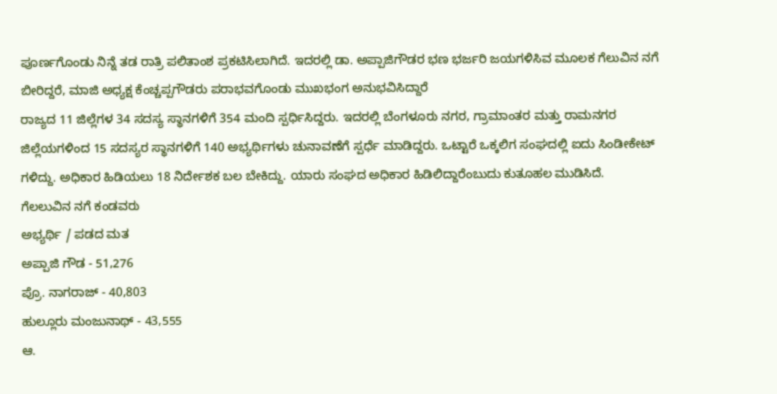ಪೂರ್ಣಗೊಂಡು ನಿನ್ನೆ ತಡ ರಾತ್ರಿ ಪಲಿತಾಂಶ ಪ್ರಕಟಿಸಿಲಾಗಿದೆ. ಇದರಲ್ಲಿ ಡಾ. ಅಪ್ಪಾಜಿಗೌಡರ ಭಣ ಭರ್ಜರಿ ಜಯಗಳಿಸಿವ ಮೂಲಕ ಗೆಲುವಿನ ನಗೆ ಬೀರಿದ್ದರೆ, ಮಾಜಿ ಅಧ್ಯಕ್ಷ ಕೆಂಚ್ಚಪ್ಪಗೌಡರು ಪರಾಭವಗೊಂಡು ಮುಖಭಂಗ ಅನುಭವಿಸಿದ್ದಾರೆ
ರಾಜ್ಯದ 11 ಜಿಲ್ಲೆಗಳ 34 ಸದಸ್ಯ ಸ್ಥಾನಗಳಿಗೆ 354 ಮಂದಿ ಸ್ಪರ್ಧಿಸಿದ್ದರು. ಇದರಲ್ಲಿ ಬೆಂಗಳೂರು ನಗರ, ಗ್ರಾಮಾಂತರ ಮತ್ತು ರಾಮನಗರ ಜಿಲ್ಲೆಯಗಳಿಂದ 15 ಸದಸ್ಯರ ಸ್ಥಾನಗಳಿಗೆ 140 ಅಭ್ಯರ್ಥಿಗಳು ಚುನಾವಣೆಗೆ ಸ್ಪರ್ಧೆ ಮಾಡಿದ್ದರು. ಒಟ್ಟಾರೆ ಒಕ್ಕಲಿಗ ಸಂಘದಲ್ಲಿ ಐದು ಸಿಂಡೀಕೇಟ್ ಗಳಿದ್ದು. ಅಧಿಕಾರ ಹಿಡಿಯಲು 18 ನಿರ್ದೇಶಕ ಬಲ ಬೇಕಿದ್ದು. ಯಾರು ಸಂಘದ ಅಧಿಕಾರ ಹಿಡಿಲಿದ್ದಾರೆಂಬುದು ಕುತೂಹಲ ಮುಡಿಸಿದೆ.
ಗೆಲಲುವಿನ ನಗೆ ಕಂಡವರು
ಅಭ್ಯರ್ಥಿ / ಪಡದ ಮತ
ಅಪ್ಪಾಜಿ ಗೌಡ - 51,276
ಪ್ರೊ. ನಾಗರಾಜ್ - 40,803
ಹುಲ್ಲೂರು ಮಂಜುನಾಥ್ - 43,555
ಆ.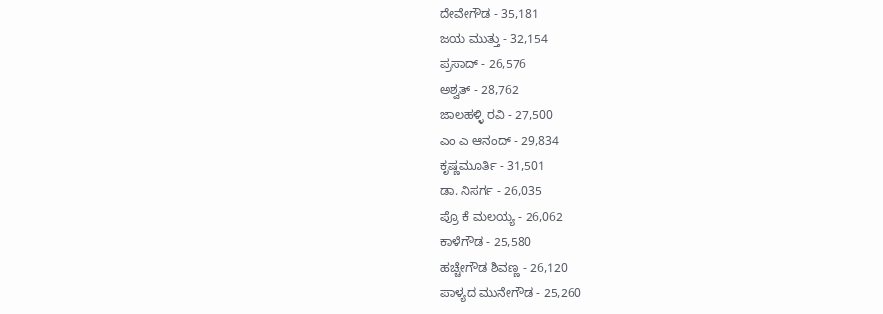ದೇವೇಗೌಡ - 35,181
ಜಯ ಮುತ್ತು - 32,154
ಪ್ರಸಾದ್ - 26,576
ಅಶ್ವತ್ - 28,762
ಜಾಲಹಳ್ಳಿ ರವಿ - 27,500
ಎಂ ಎ ಆನಂದ್ - 29,834
ಕೃಷ್ಣಮೂರ್ತಿ - 31,501
ಡಾ. ನಿಸರ್ಗ - 26,035
ಪ್ರೊ ಕೆ ಮಲಯ್ಯ - 26,062
ಕಾಳೆಗೌಡ - 25,580
ಹಚ್ಚೇಗೌಡ ಶಿವಣ್ಣ - 26,120
ಪಾಳ್ಯದ ಮುನೇಗೌಡ - 25,260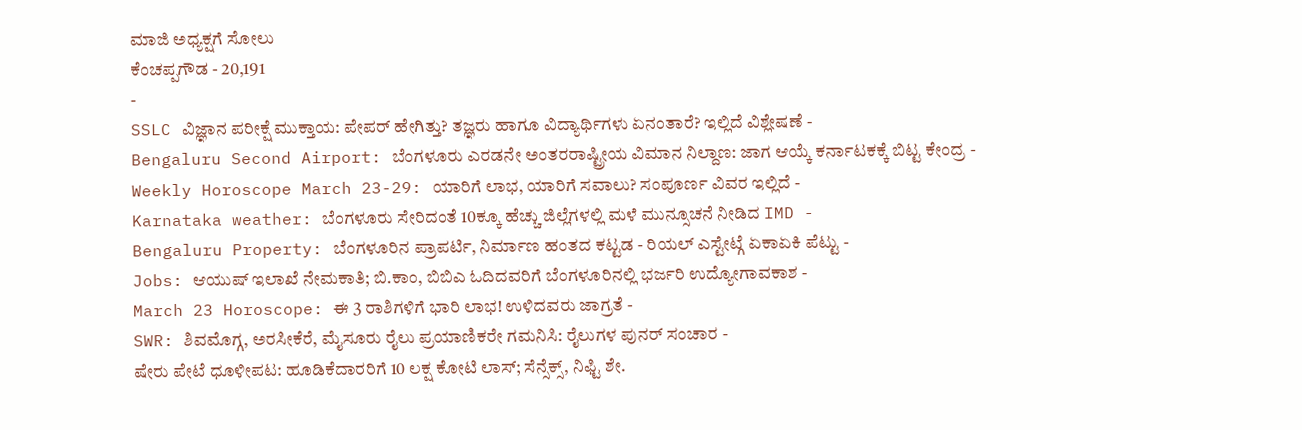ಮಾಜಿ ಅಧ್ಯಕ್ಷಗೆ ಸೋಲು
ಕೆಂಚಪ್ಪಗೌಡ - 20,191
-
SSLC ವಿಜ್ಞಾನ ಪರೀಕ್ಷೆ ಮುಕ್ತಾಯ: ಪೇಪರ್ ಹೇಗಿತ್ತು? ತಜ್ಞರು ಹಾಗೂ ವಿದ್ಯಾರ್ಥಿಗಳು ಏನಂತಾರೆ? ಇಲ್ಲಿದೆ ವಿಶ್ಲೇಷಣೆ -
Bengaluru Second Airport: ಬೆಂಗಳೂರು ಎರಡನೇ ಅಂತರರಾಷ್ಟ್ರೀಯ ವಿಮಾನ ನಿಲ್ದಾಣ: ಜಾಗ ಆಯ್ಕೆ ಕರ್ನಾಟಕಕ್ಕೆ ಬಿಟ್ಟ ಕೇಂದ್ರ -
Weekly Horoscope March 23-29: ಯಾರಿಗೆ ಲಾಭ, ಯಾರಿಗೆ ಸವಾಲು? ಸಂಪೂರ್ಣ ವಿವರ ಇಲ್ಲಿದೆ -
Karnataka weather: ಬೆಂಗಳೂರು ಸೇರಿದಂತೆ 10ಕ್ಕೂ ಹೆಚ್ಚು ಜಿಲ್ಲೆಗಳಲ್ಲಿ ಮಳೆ ಮುನ್ಸೂಚನೆ ನೀಡಿದ IMD -
Bengaluru Property: ಬೆಂಗಳೂರಿನ ಪ್ರಾಪರ್ಟಿ, ನಿರ್ಮಾಣ ಹಂತದ ಕಟ್ಟಡ - ರಿಯಲ್ ಎಸ್ಟೇಟ್ಗೆ ಏಕಾಏಕಿ ಪೆಟ್ಟು -
Jobs: ಆಯುಷ್ ಇಲಾಖೆ ನೇಮಕಾತಿ; ಬಿ.ಕಾಂ, ಬಿಬಿಎ ಓದಿದವರಿಗೆ ಬೆಂಗಳೂರಿನಲ್ಲಿ ಭರ್ಜರಿ ಉದ್ಯೋಗಾವಕಾಶ -
March 23 Horoscope: ಈ 3 ರಾಶಿಗಳಿಗೆ ಭಾರಿ ಲಾಭ! ಉಳಿದವರು ಜಾಗ್ರತೆ -
SWR: ಶಿವಮೊಗ್ಗ, ಅರಸೀಕೆರೆ, ಮೈಸೂರು ರೈಲು ಪ್ರಯಾಣಿಕರೇ ಗಮನಿಸಿ: ರೈಲುಗಳ ಪುನರ್ ಸಂಚಾರ -
ಷೇರು ಪೇಟೆ ಧೂಳೀಪಟ: ಹೂಡಿಕೆದಾರರಿಗೆ 10 ಲಕ್ಷ ಕೋಟಿ ಲಾಸ್; ಸೆನ್ಸೆಕ್ಸ್, ನಿಫ್ಟಿ ಶೇ.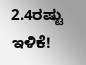2.4ರಷ್ಟು ಇಳಿಕೆ!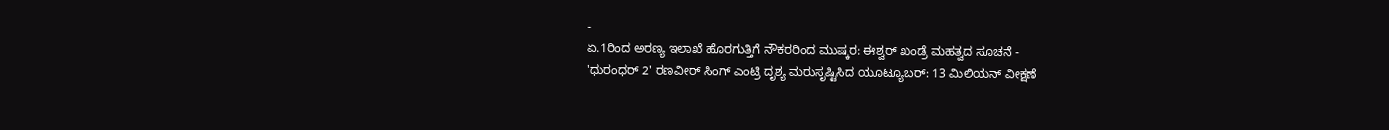-
ಏ.1ರಿಂದ ಅರಣ್ಯ ಇಲಾಖೆ ಹೊರಗುತ್ತಿಗೆ ನೌಕರರಿಂದ ಮುಷ್ಕರ: ಈಶ್ವರ್ ಖಂಡ್ರೆ ಮಹತ್ವದ ಸೂಚನೆ -
'ಧುರಂಧರ್ 2' ರಣವೀರ್ ಸಿಂಗ್ ಎಂಟ್ರಿ ದೃಶ್ಯ ಮರುಸೃಷ್ಟಿಸಿದ ಯೂಟ್ಯೂಬರ್: 13 ಮಿಲಿಯನ್ ವೀಕ್ಷಣೆ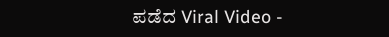ಪಡೆದ Viral Video -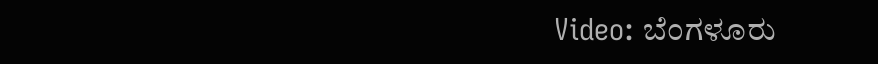Video: ಬೆಂಗಳೂರು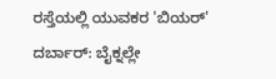ರಸ್ತೆಯಲ್ಲಿ ಯುವಕರ 'ಬಿಯರ್' ದರ್ಬಾರ್: ಬೈಕ್ನಲ್ಲೇ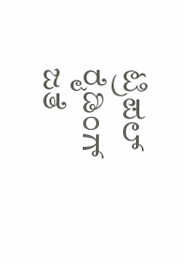ಟ್ರಿಪಲ್ ರೈಡಿಂಗ್ ಜತೆ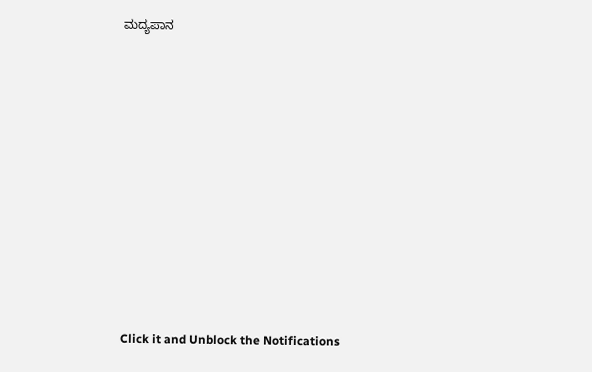ಮದ್ಯಪಾನ












Click it and Unblock the Notifications